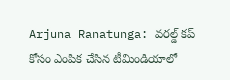Arjuna Ranatunga: వరల్డ్ కప్ కోసం ఎంపిక చేసిన టీమిండియాలో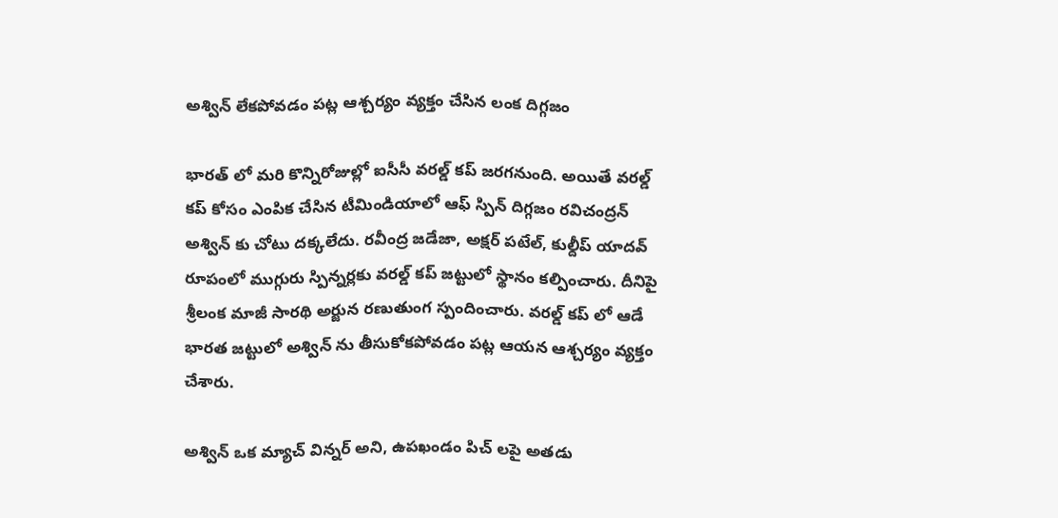అశ్విన్ లేకపోవడం పట్ల ఆశ్చర్యం వ్యక్తం చేసిన లంక దిగ్గజం

భారత్ లో మరి కొన్నిరోజుల్లో ఐసీసీ వరల్డ్ కప్ జరగనుంది. అయితే వరల్డ్ కప్ కోసం ఎంపిక చేసిన టీమిండియాలో ఆఫ్ స్పిన్ దిగ్గజం రవిచంద్రన్ అశ్విన్ కు చోటు దక్కలేదు. రవీంద్ర జడేజా, అక్షర్ పటేల్, కుల్దీప్ యాదవ్ రూపంలో ముగ్గురు స్పిన్నర్లకు వరల్డ్ కప్ జట్టులో స్థానం కల్పించారు. దీనిపై శ్రీలంక మాజీ సారథి అర్జున రణుతుంగ స్పందించారు. వరల్డ్ కప్ లో ఆడే భారత జట్టులో అశ్విన్ ను తీసుకోకపోవడం పట్ల ఆయన ఆశ్చర్యం వ్యక్తం చేశారు.

అశ్విన్ ఒక మ్యాచ్ విన్నర్ అని, ఉపఖండం పిచ్ లపై అతడు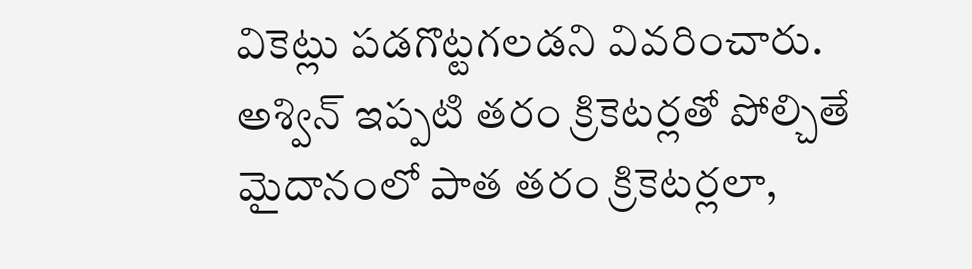వికెట్లు పడగొట్టగలడని వివరించారు. అశ్విన్ ఇప్పటి తరం క్రికెటర్లతో పోల్చితే మైదానంలో పాత తరం క్రికెటర్లలా,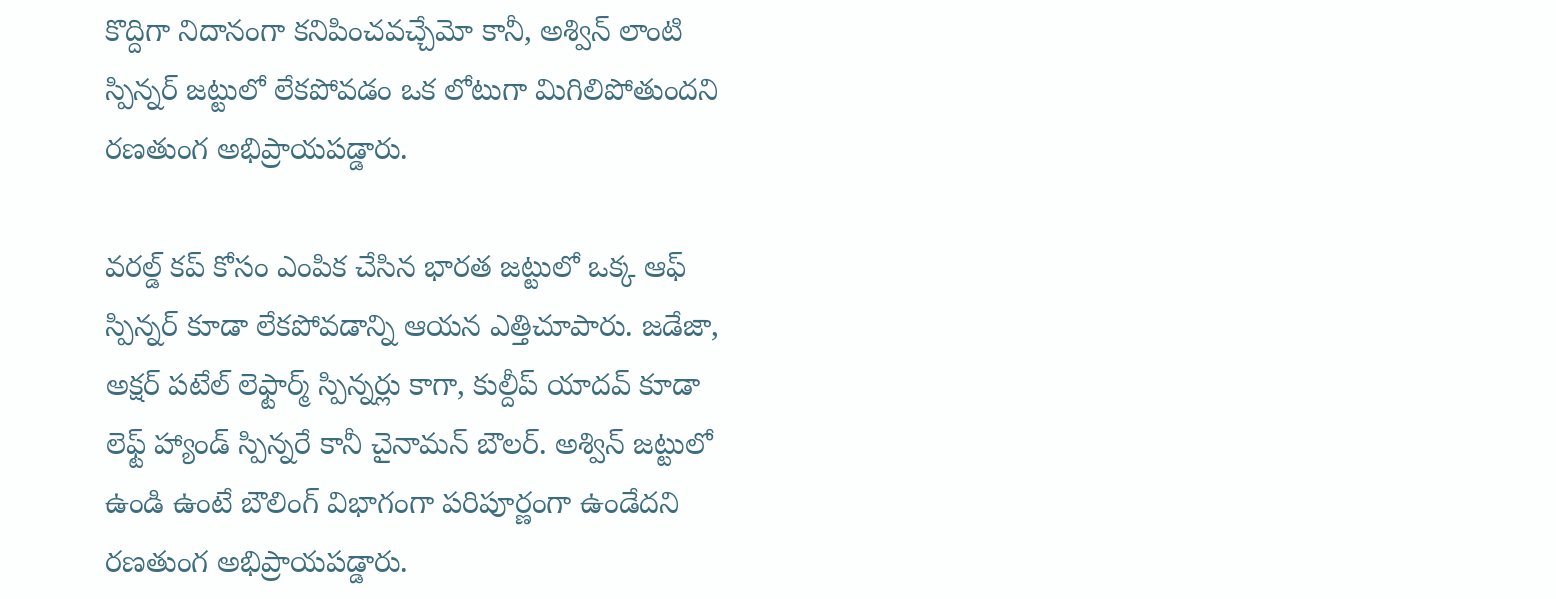కొద్దిగా నిదానంగా కనిపించవచ్చేమో కానీ, అశ్విన్ లాంటి స్పిన్నర్ జట్టులో లేకపోవడం ఒక లోటుగా మిగిలిపోతుందని రణతుంగ అభిప్రాయపడ్డారు.

వరల్డ్ కప్ కోసం ఎంపిక చేసిన భారత జట్టులో ఒక్క ఆఫ్ స్పిన్నర్ కూడా లేకపోవడాన్ని ఆయన ఎత్తిచూపారు. జడేజా, అక్షర్ పటేల్ లెఫ్టార్మ్ స్పిన్నర్లు కాగా, కుల్దీప్ యాదవ్ కూడా లెఫ్ట్ హ్యాండ్ స్పిన్నరే కానీ చైనామన్ బౌలర్. అశ్విన్ జట్టులో ఉండి ఉంటే బౌలింగ్ విభాగంగా పరిపూర్ణంగా ఉండేదని రణతుంగ అభిప్రాయపడ్డారు.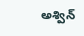అశ్విన్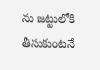ను జట్టులోకి తీసుకుంటనే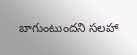బాగుంటుందని సలహా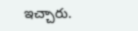ఇచ్చారు.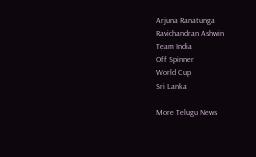Arjuna Ranatunga
Ravichandran Ashwin
Team India
Off Spinner
World Cup
Sri Lanka

More Telugu News